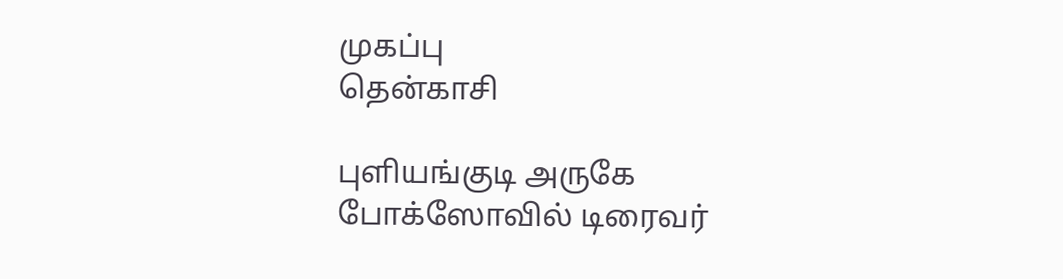முகப்பு
தென்காசி

புளியங்குடி அருகே போக்ஸோவில் டிரைவர்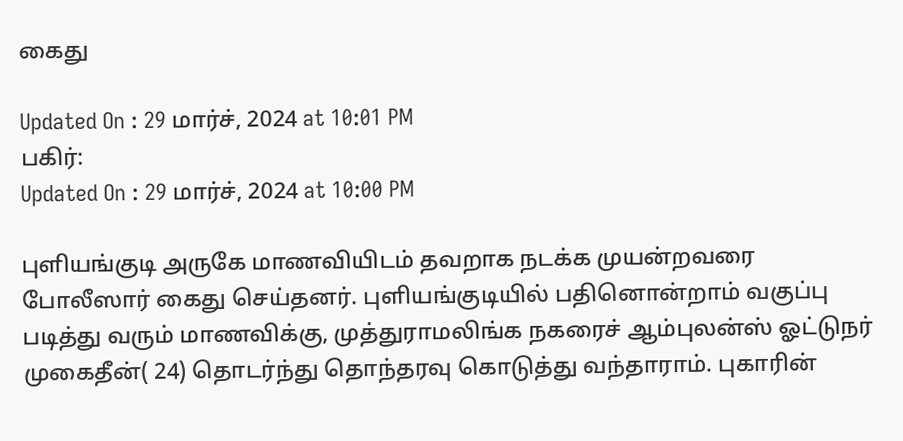கைது

Updated On : 29 மார்ச், 2024 at 10:01 PM
பகிர்:
Updated On : 29 மார்ச், 2024 at 10:00 PM

புளியங்குடி அருகே மாணவியிடம் தவறாக நடக்க முயன்றவரை போலீஸார் கைது செய்தனர். புளியங்குடியில் பதினொன்றாம் வகுப்பு படித்து வரும் மாணவிக்கு, முத்துராமலிங்க நகரைச் ஆம்புலன்ஸ் ஓட்டுநர் முகைதீன்( 24) தொடர்ந்து தொந்தரவு கொடுத்து வந்தாராம். புகாரின்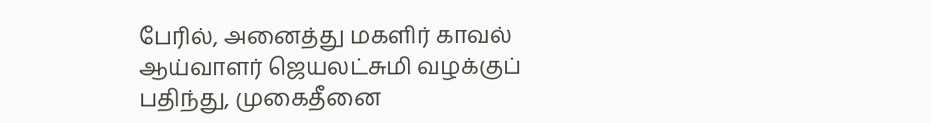பேரில், அனைத்து மகளிர் காவல் ஆய்வாளர் ஜெயலட்சுமி வழக்குப் பதிந்து, முகைதீனை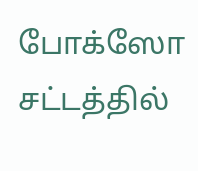போக்ஸோ சட்டத்தில்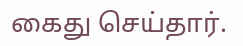கைது செய்தார்.